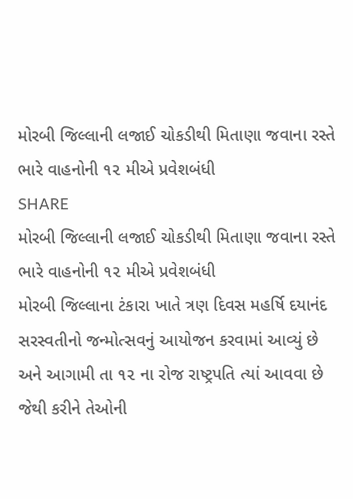મોરબી જિલ્લાની લજાઈ ચોકડીથી મિતાણા જવાના રસ્તે ભારે વાહનોની ૧૨ મીએ પ્રવેશબંધી
SHARE
મોરબી જિલ્લાની લજાઈ ચોકડીથી મિતાણા જવાના રસ્તે ભારે વાહનોની ૧૨ મીએ પ્રવેશબંધી
મોરબી જિલ્લાના ટંકારા ખાતે ત્રણ દિવસ મહર્ષિ દયાનંદ સરસ્વતીનો જન્મોત્સવનું આયોજન કરવામાં આવ્યું છે અને આગામી તા ૧૨ ના રોજ રાષ્ટ્રપતિ ત્યાં આવવા છે જેથી કરીને તેઓની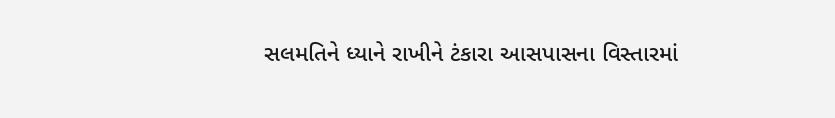સલમતિને ધ્યાને રાખીને ટંકારા આસપાસના વિસ્તારમાં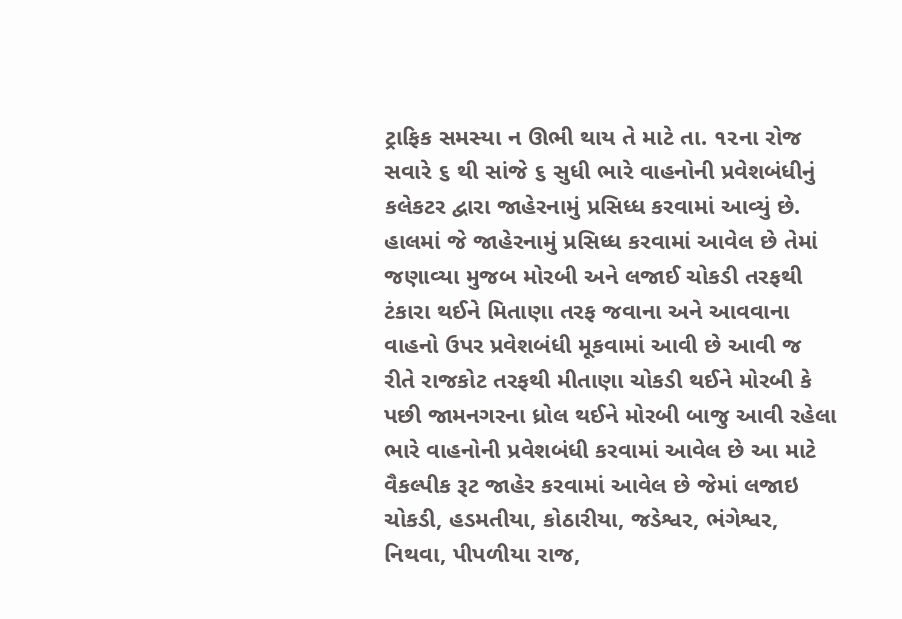ટ્રાફિક સમસ્યા ન ઊભી થાય તે માટે તા. ૧૨ના રોજ સવારે ૬ થી સાંજે ૬ સુધી ભારે વાહનોની પ્રવેશબંધીનું કલેકટર દ્વારા જાહેરનામું પ્રસિધ્ધ કરવામાં આવ્યું છે.
હાલમાં જે જાહેરનામું પ્રસિધ્ધ કરવામાં આવેલ છે તેમાં જણાવ્યા મુજબ મોરબી અને લજાઈ ચોકડી તરફથી ટંકારા થઈને મિતાણા તરફ જવાના અને આવવાના વાહનો ઉપર પ્રવેશબંધી મૂકવામાં આવી છે આવી જ રીતે રાજકોટ તરફથી મીતાણા ચોકડી થઈને મોરબી કે પછી જામનગરના ધ્રોલ થઈને મોરબી બાજુ આવી રહેલા ભારે વાહનોની પ્રવેશબંધી કરવામાં આવેલ છે આ માટે વૈકલ્પીક રૂટ જાહેર કરવામાં આવેલ છે જેમાં લજાઇ ચોકડી, હડમતીયા, કોઠારીયા, જડેશ્વર, ભંગેશ્વર, નિથવા, પીપળીયા રાજ,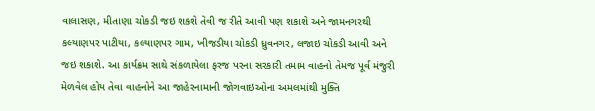વાલાસણ, મીતાણા ચોકડી જઇ શકશે તેવી જ રીતે આવી પણ શકાશે અને જામનગરથી કલ્યાણપર પાટીયા, કલ્યાણપર ગામ, ખીજડીયા ચોકડી ધ્રુવનગર, લજાઇ ચોકડી આવી અને જઇ શકાશે. આ કાર્યક્રમ સાથે સંકળાયેલા ફરજ પરના સરકારી તમામ વાહનો તેમજ પૂર્વ મંજુરી મેળવેલ હોય તેવા વાહનોને આ જાહેરનામાની જોગવાઇઓના અમલમાંથી મુક્તિ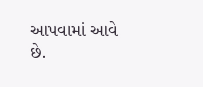આપવામાં આવે છે.